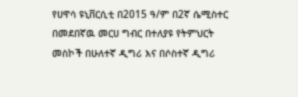የሀዋሳ ዩኒቨርሲቲ በ2015 ዓ/ም በ2ኛ ሴሚስተር በመደበኛዉ መርሀ ግብር በተለያዩ የትምህርት መስኮች በሁለተኛ ዲግሪ እና በሶስተኛ ዲግሪ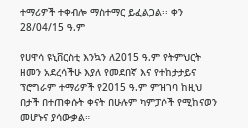ተማሪዎች ተቀብሎ ማስተማር ይፈልጋል፡፡ ቀን 28/04/15 ዓ.ም

የሀዋሳ ዩኒቨርስቲ እንኳን ለ2015 ዓ.ም የትምህርት ዘመን አደረሳችሁ እያለ የመደበኛ እና የተከታታይና ፕሮግራም ተማሪዎች የ2015 ዓ.ም ምዝገባ ከዚህ በታች በተጠቀሱት ቀናት በሁሉም ካምፓሶች የሚከናወን መሆኑና ያሳውቃል።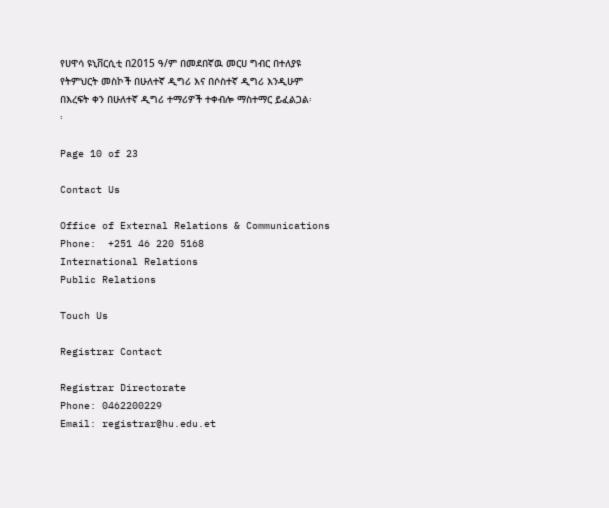የሀዋሳ ዩኒቨርሲቲ በ2015 ዓ/ም በመደበኛዉ መርሀ ግብር በተለያዩ የትምህርት መስኮች በሁለተኛ ዲግሪ እና በሶስተኛ ዲግሪ እንዲሁም በእረፍት ቀን በሁለተኛ ዲግሪ ተማሪዎች ተቀብሎ ማስተማር ይፈልጋል፡፡

Page 10 of 23

Contact Us

Office of External Relations & Communications
Phone:  +251 46 220 5168
International Relations
Public Relations

Touch Us

Registrar Contact

Registrar Directorate
Phone: 0462200229
Email: registrar@hu.edu.et